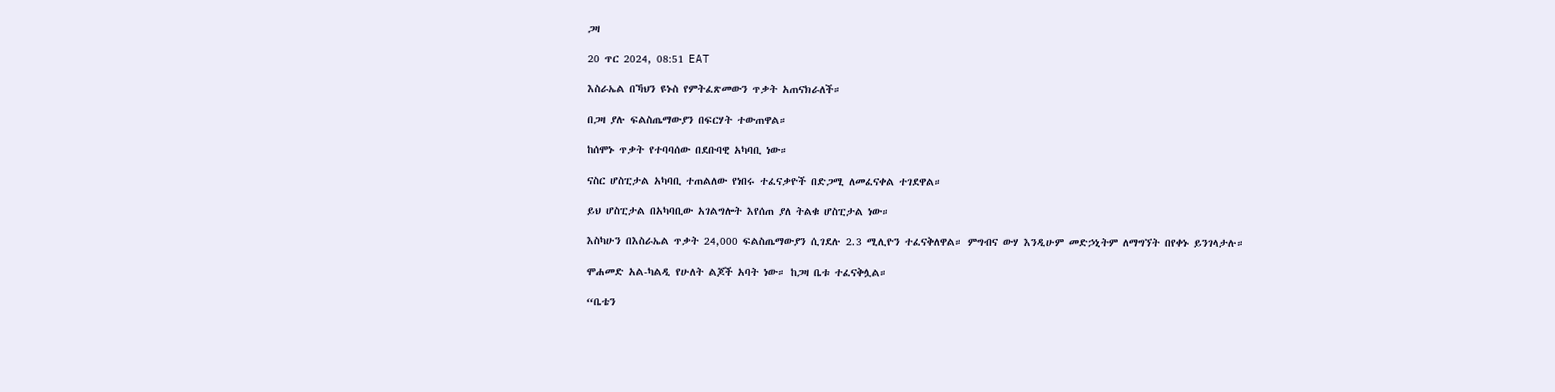ጋዛ

20 ጥር 2024, 08:51 EAT

እስራኤል በኻህን ዩኑስ የምትፈጽመውን ጥቃት አጠናክራለች።

በጋዛ ያሉ ፍልስጤማውያን በፍርሃት ተውጠዋል።

ከሰሞኑ ጥቃት የተባባሰው በደቡባዊ አካባቢ ነው።

ናስር ሆስፒታል አካባቢ ተጠልለው የነበሩ ተፈናቃዮች በድጋሚ ለመፈናቀል ተገደዋል።

ይህ ሆስፒታል በአካባቢው አገልግሎት እየሰጠ ያለ ትልቁ ሆስፒታል ነው።

እስካሁን በእስራኤል ጥቃት 24,000 ፍልስጤማውያን ሲገደሉ 2.3 ሚሊዮን ተፈናቅለዋል። ምግብና ውሃ እንዲሁም መድኃኒትም ለማግኘት በየቀኑ ይንገላታሉ።

ሞሐመድ አል-ካልዲ የሁለት ልጆች አባት ነው። ከጋዛ ቤቱ ተፈናቅሏል።

“ቤቴን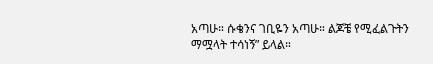አጣሁ። ሱቄንና ገቢዬን አጣሁ። ልጆቼ የሚፈልጉትን ማሟላት ተሳነኝ” ይላል።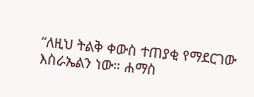“ለዚህ ትልቅ ቀውስ ተጠያቂ የማደርገው እስራኤልን ነው። ሐማስ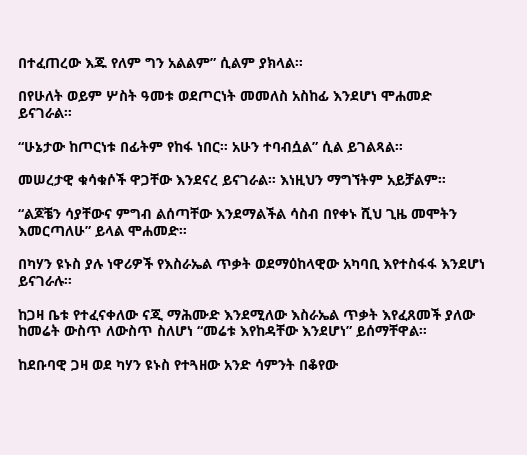በተፈጠረው እጁ የለም ግን አልልም” ሲልም ያክላል።

በየሁለት ወይም ሦስት ዓመቱ ወደጦርነት መመለስ አስከፊ እንደሆነ ሞሐመድ ይናገራል።

“ሁኔታው ከጦርነቱ በፊትም የከፋ ነበር። አሁን ተባብሷል” ሲል ይገልጻል።

መሠረታዊ ቁሳቁሶች ዋጋቸው እንደናረ ይናገራል። እነዚህን ማግኘትም አይቻልም።

“ልጆቼን ሳያቸውና ምግብ ልሰጣቸው እንደማልችል ሳስብ በየቀኑ ሺህ ጊዜ መሞትን እመርጣለሁ” ይላል ሞሐመድ።

በካሃን ዩኑስ ያሉ ነዋሪዎች የእስራኤል ጥቃት ወደማዕከላዊው አካባቢ እየተስፋፋ እንደሆነ ይናገራሉ።

ከጋዛ ቤቱ የተፈናቀለው ናጂ ማሕሙድ እንደሚለው እስራኤል ጥቃት እየፈጸመች ያለው ከመሬት ውስጥ ለውስጥ ስለሆነ “መሬቱ እየከዳቸው እንደሆነ” ይሰማቸዋል።

ከደቡባዊ ጋዛ ወደ ካሃን ዩኑስ የተጓዘው አንድ ሳምንት በቆየው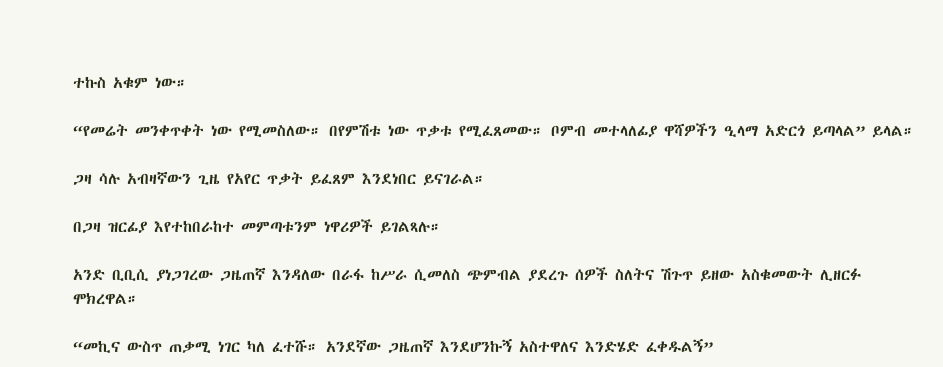ተኩስ አቁም ነው።

“የመሬት መንቀጥቀት ነው የሚመስለው። በየምሽቱ ነው ጥቃቱ የሚፈጸመው። ቦምብ መተላለፊያ ዋሻዎችን ዒላማ አድርጎ ይጣላል” ይላል።

ጋዛ ሳሉ አብዛኛውን ጊዜ የአየር ጥቃት ይፈጸም እንደነበር ይናገራል።

በጋዛ ዝርፊያ እየተከበራከተ መምጣቱንም ነዋሪዎች ይገልጻሉ።

አንድ ቢቢሲ ያነጋገረው ጋዜጠኛ እንዳለው በራፋ ከሥራ ሲመለስ ጭምብል ያደረጉ ሰዎች ስለትና ሽጉጥ ይዘው አስቁመውት ሊዘርፉ ሞክረዋል።

“መኪና ውስጥ ጠቃሚ ነገር ካለ ፈተሹ። አንደኛው ጋዜጠኛ እንደሆንኩኝ አስተዋለና እንድሄድ ፈቀዱልኝ”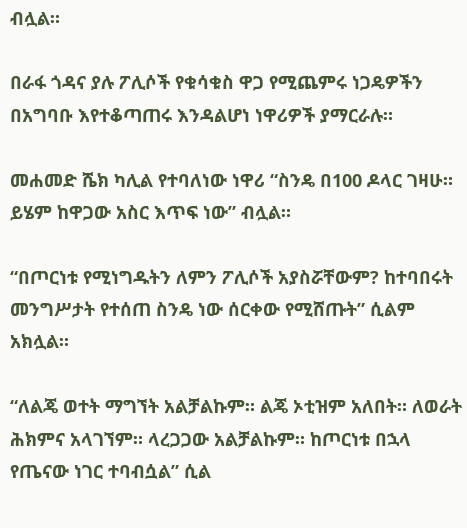ብሏል።

በራፋ ጎዳና ያሉ ፖሊሶች የቁሳቁስ ዋጋ የሚጨምሩ ነጋዴዎችን በአግባቡ እየተቆጣጠሩ እንዳልሆነ ነዋሪዎች ያማርራሉ።

መሐመድ ሼክ ካሊል የተባለነው ነዋሪ “ስንዴ በ100 ዶላር ገዛሁ። ይሄም ከዋጋው አስር እጥፍ ነው” ብሏል።

“በጦርነቱ የሚነግዱትን ለምን ፖሊሶች አያስሯቸውም? ከተባበሩት መንግሥታት የተሰጠ ስንዴ ነው ሰርቀው የሚሸጡት” ሲልም አክሏል።

“ለልጄ ወተት ማግኘት አልቻልኩም። ልጄ ኦቲዝም አለበት። ለወራት ሕክምና አላገኘም። ላረጋጋው አልቻልኩም። ከጦርነቱ በኋላ የጤናው ነገር ተባብሷል” ሲል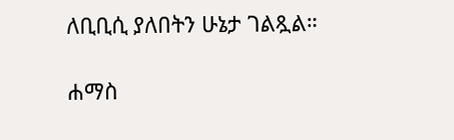ለቢቢሲ ያለበትን ሁኔታ ገልጿል።

ሐማስ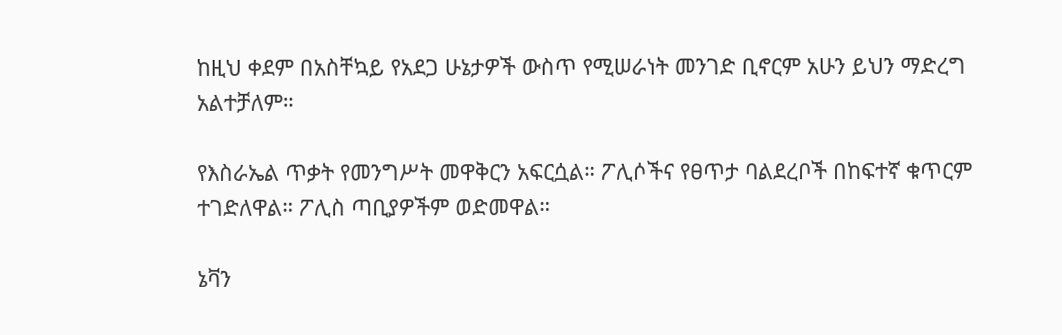ከዚህ ቀደም በአስቸኳይ የአደጋ ሁኔታዎች ውስጥ የሚሠራነት መንገድ ቢኖርም አሁን ይህን ማድረግ አልተቻለም።

የእስራኤል ጥቃት የመንግሥት መዋቅርን አፍርሷል። ፖሊሶችና የፀጥታ ባልደረቦች በከፍተኛ ቁጥርም ተገድለዋል። ፖሊስ ጣቢያዎችም ወድመዋል።

ኔቫን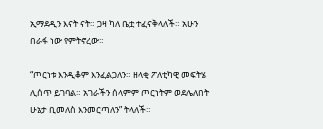ኢማደዲን እናት ናት። ጋዛ ካለ ቤቷ ተፈናቅላለች። አሁን በራፋ ነው የምትኖረው።

“ጦርነቱ እንዲቆም እንፈልጋለን። ዘላቂ ፖለቲካዊ መፍትሄ ሊሰጥ ይገባል። አገራችን ሰላምም ጦርነትም ወደሌለበት ሁኔታ ቢመለስ እንመርጣለን” ትላለች።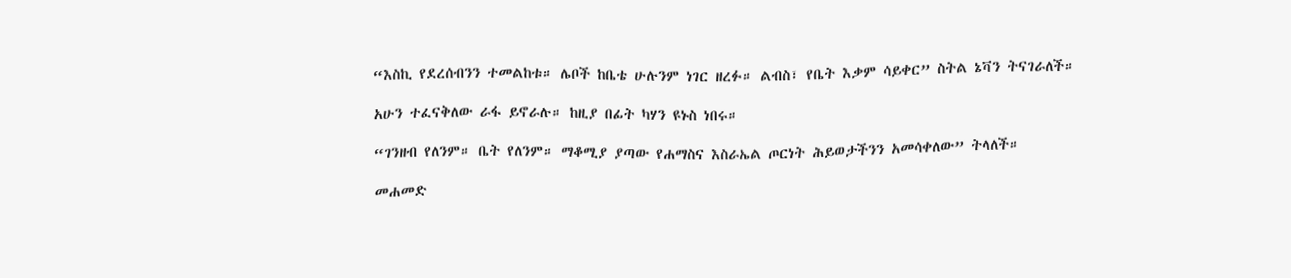“እስኪ የደረሰብንን ተመልከቱ። ሌቦች ከቤቴ ሁሉንም ነገር ዘረፉ። ልብስ፣ የቤት እቃም ሳይቀር” ስትል ኔቫን ትናገራለች።

አሁን ተፈናቅለው ራፋ ይኖራሉ። ከዚያ በፊት ካሃን ዩኑስ ነበሩ።

“ገንዘብ የለንም። ቤት የለንም። ማቆሚያ ያጣው የሐማስና እስራኤል ጦርነት ሕይወታችንን አመሳቀለው” ትላለች።

መሐመድ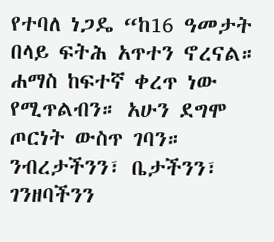የተባለ ነጋዴ “ከ16 ዓመታት በላይ ፍትሕ አጥተን ኖረናል። ሐማስ ከፍተኛ ቀረጥ ነው የሚጥልብን። አሁን ደግሞ ጦርነት ውስጥ ገባን። ንብረታችንን፣ ቤታችንን፣ ገንዘባችንን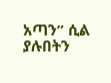አጣን” ሲል ያሉበትን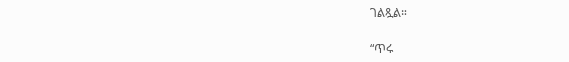ገልጿል።

“ጥሩ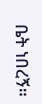ቤት ነበረኝ።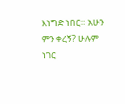እነግድ ነበር። አሁን ምን ቀረኝ? ሁሉም ነገር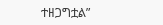ተዘጋግቷል”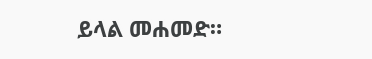ይላል መሐመድ።